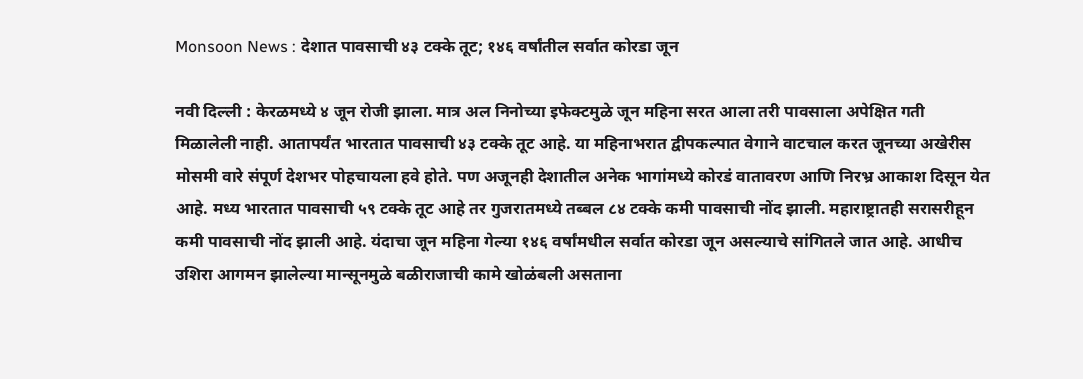Monsoon News : देशात पावसाची ४३ टक्के तूट; १४६ वर्षांतील सर्वात कोरडा जून

नवी दिल्ली : केरळमध्ये ४ जून रोजी झाला. मात्र अल निनोच्या इफेक्टमुळे जून महिना सरत आला तरी पावसाला अपेक्षित गती मिळालेली नाही. आतापर्यंत भारतात पावसाची ४३ टक्के तूट आहे. या महिनाभरात द्वीपकल्पात वेगाने वाटचाल करत जूनच्या अखेरीस मोसमी वारे संपूर्ण देशभर पोहचायला हवे होते. पण अजूनही देशातील अनेक भागांमध्ये कोरडं वातावरण आणि निरभ्र आकाश दिसून येत आहे. मध्य भारतात पावसाची ५९ टक्के तूट आहे तर गुजरातमध्ये तब्बल ८४ टक्के कमी पावसाची नोंद झाली. महाराष्ट्रातही सरासरीहून कमी पावसाची नोंद झाली आहे. यंदाचा जून महिना गेल्या १४६ वर्षांमधील सर्वात कोरडा जून असल्याचे सांगितले जात आहे. आधीच उशिरा आगमन झालेल्या मान्सूनमुळे बळीराजाची कामे खोळंबली असताना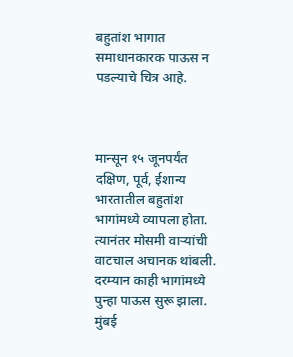बहुतांश भागात समाधानकारक पाऊस न पडल्याचे चित्र आहे.



मान्सून १५ जूनपर्यंत दक्षिण, पूर्व, ईशान्य भारतातील बहुतांश भागांमध्ये व्यापला होता. त्यानंतर मोसमी वाऱ्यांची वाटचाल अचानक थांबली. दरम्यान काही भागांमध्ये पुन्हा पाऊस सुरू झाला. मुंबई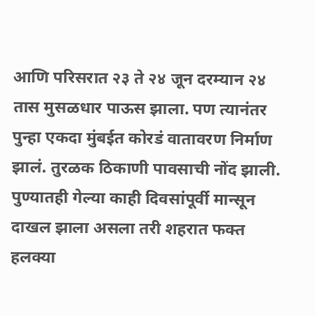आणि परिसरात २३ ते २४ जून दरम्यान २४ तास मुसळधार पाऊस झाला. पण त्यानंतर पुन्हा एकदा मुंबईत कोरडं वातावरण निर्माण झालं. तुरळक ठिकाणी पावसाची नोंद झाली. पुण्यातही गेल्या काही दिवसांपूर्वी मान्सून दाखल झाला असला तरी शहरात फक्त हलक्या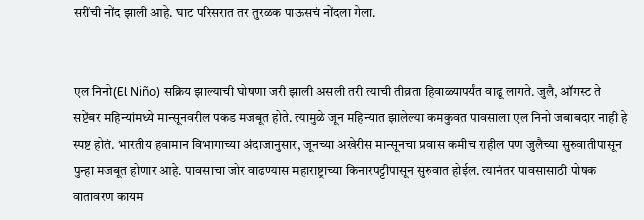सरींची नोंद झाली आहे. घाट परिसरात तर तुरळक पाऊसचं नोंदला गेला.


एल निनो(El Niño) सक्रिय झाल्याची घोषणा जरी झाली असली तरी त्याची तीव्रता हिवाळ्यापर्यंत वाढू लागते. जुलै, ऑगस्ट ते सप्टेंबर महिन्यांमध्ये मान्सूनवरील पकड मजबूत होते. त्यामुळे जून महिन्यात झालेल्या कमकुवत पावसाला एल निनो जबाबदार नाही हे स्पष्ट होतं. भारतीय हवामान विभागाच्या अंदाजानुसार, जूनच्या अखेरीस मान्सूनचा प्रवास कमीच राहील पण जुलैच्या सुरुवातीपासून पुन्हा मजबूत होणार आहे. पावसाचा जोर वाढण्यास महाराष्ट्राच्या किनारपट्टीपासून सुरुवात होईल. त्यानंतर पावसासाठी पोषक वातावरण कायम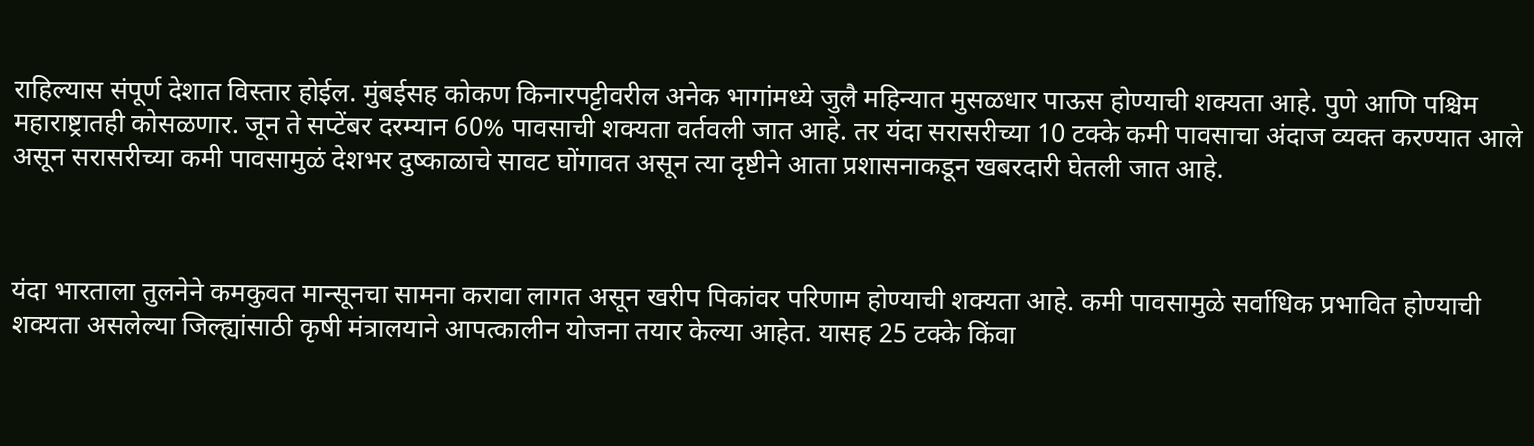राहिल्यास संपूर्ण देशात विस्तार होईल. मुंबईसह कोकण किनारपट्टीवरील अनेक भागांमध्ये जुलै महिन्यात मुसळधार पाऊस होण्याची शक्यता आहे. पुणे आणि पश्चिम महाराष्ट्रातही कोसळणार. जून ते सप्टेंबर दरम्यान 60% पावसाची शक्यता वर्तवली जात आहे. तर यंदा सरासरीच्या 10 टक्के कमी पावसाचा अंदाज व्यक्त करण्यात आले असून सरासरीच्या कमी पावसामुळं देशभर दुष्काळाचे सावट घोंगावत असून त्या दृष्टीने आता प्रशासनाकडून खबरदारी घेतली जात आहे.



यंदा भारताला तुलनेने कमकुवत मान्सूनचा सामना करावा लागत असून खरीप पिकांवर परिणाम होण्याची शक्यता आहे. कमी पावसामुळे सर्वाधिक प्रभावित होण्याची शक्यता असलेल्या जिल्ह्यांसाठी कृषी मंत्रालयाने आपत्कालीन योजना तयार केल्या आहेत. यासह 25 टक्के किंवा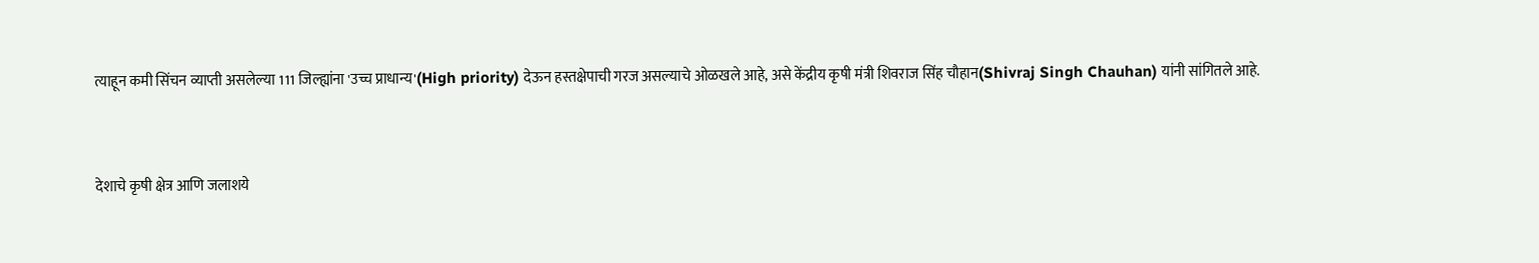त्याहून कमी सिंचन व्याप्ती असलेल्या 111 जिल्ह्यांना 'उच्च प्राधान्य'(High priority) देऊन हस्तक्षेपाची गरज असल्याचे ओळखले आहे, असे केंद्रीय कृषी मंत्री शिवराज सिंह चौहान(Shivraj Singh Chauhan) यांनी सांगितले आहे.


देशाचे कृषी क्षेत्र आणि जलाशये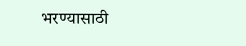भरण्यासाठी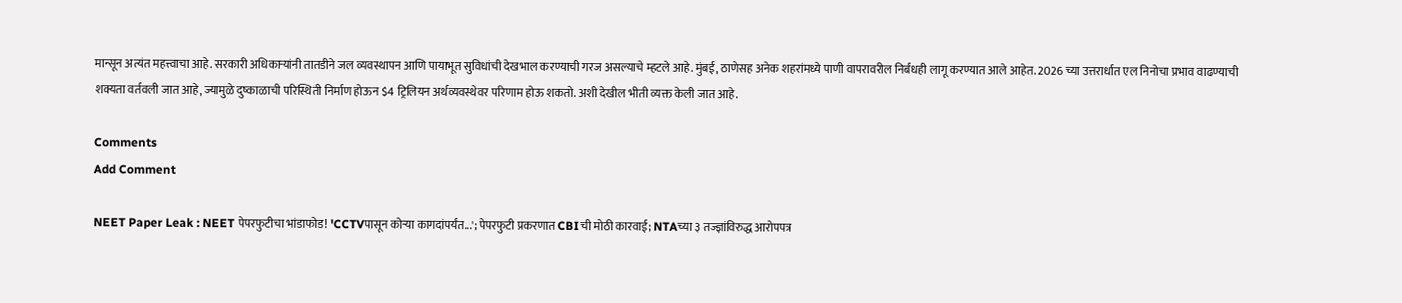मान्सून अत्यंत महत्त्वाचा आहे. सरकारी अधिकाऱ्यांनी तातडीने जल व्यवस्थापन आणि पायाभूत सुविधांची देखभाल करण्याची गरज असल्याचे म्हटले आहे. मुंबई, ठाणेसह अनेक शहरांमध्ये पाणी वापरावरील निर्बंधही लागू करण्यात आले आहेत. 2026 च्या उत्तरार्धात एल निनोचा प्रभाव वाढण्याची शक्यता वर्तवली जात आहे, ज्यामुळे दुष्काळाची परिस्थिती निर्माण होऊन $4 ट्रिलियन अर्थव्यवस्थेवर परिणाम होऊ शकतो. अशी देखील भीती व्यक्त केली जात आहे.

Comments
Add Comment

NEET Paper Leak : NEET पेपरफुटीचा भांडाफोड! 'CCTVपासून कोऱ्या कागदांपर्यंत...'; पेपरफुटी प्रकरणात CBIची मोठी कारवाई; NTAच्या ३ तज्ज्ञांविरुद्ध आरोपपत्र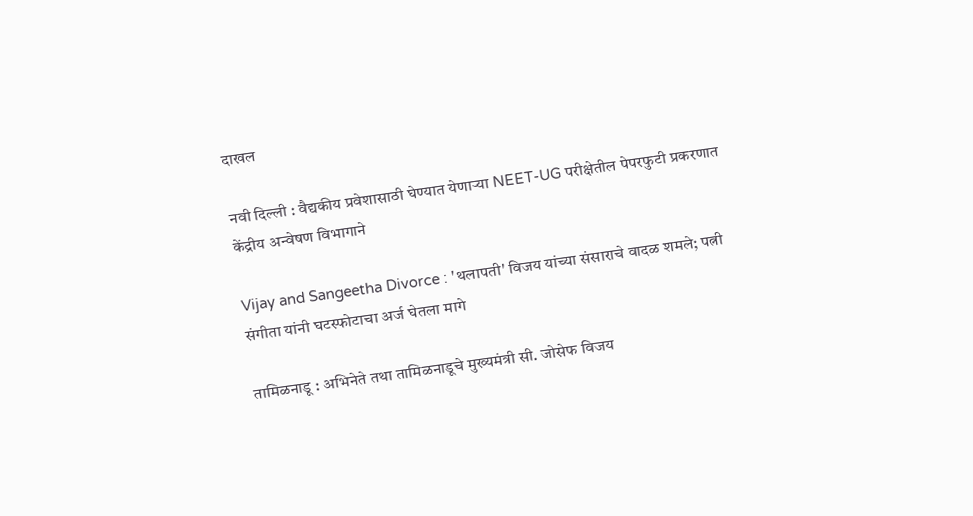दाखल

नवी दिल्ली : वैद्यकीय प्रवेशासाठी घेण्यात येणाऱ्या NEET-UG परीक्षेतील पेपरफुटी प्रकरणात केंद्रीय अन्वेषण विभागाने

Vijay and Sangeetha Divorce : 'थलापती' विजय यांच्या संसाराचे वादळ शमले; पत्नी संगीता यांनी घटस्फोटाचा अर्ज घेतला मागे

तामिळनाडू : अभिनेते तथा तामिळनाडूचे मुख्यमंत्री सी. जोसेफ विजय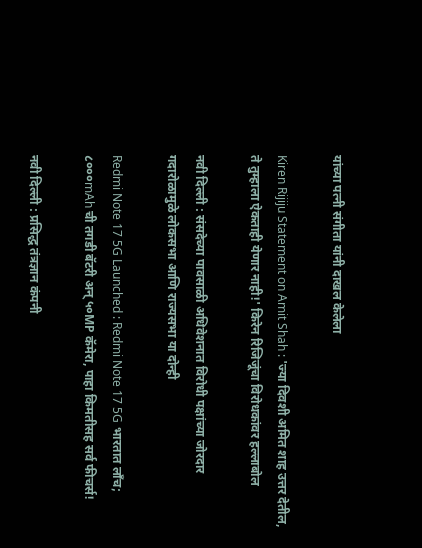यांच्या पत्नी संगीता यांनी दाखल केलेला

Kiren Rijiju Statement on Amit Shah : 'ज्या दिवशी अमित शाह उत्तर देतील, ते तुम्हाला ऐकताही येणार नाही!' किरेन रिजिजूंचा विरोधकांवर हल्लाबोल

नवी दिल्ली : संसदेच्या पावसाळी अधिवेशनात विरोधी पक्षांच्या जोरदार गदारोळामुळे लोकसभा आणि राज्यसभा या दोन्ही

Redmi Note 17 5G Launched : Redmi Note 17 5G भारतात लाँच; ८०००mAh ची तगडी बॅटरी अन् ५०MP कॅमेरा, पाहा किमतीसह सर्व फीचर्स!

नवी दिल्ली : प्रसिद्ध तंत्रज्ञान कंपनी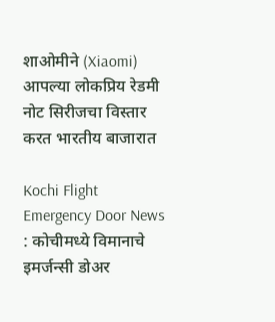शाओमीने (Xiaomi) आपल्या लोकप्रिय रेडमी नोट सिरीजचा विस्तार करत भारतीय बाजारात

Kochi Flight Emergency Door News : कोचीमध्ये विमानाचे इमर्जन्सी डोअर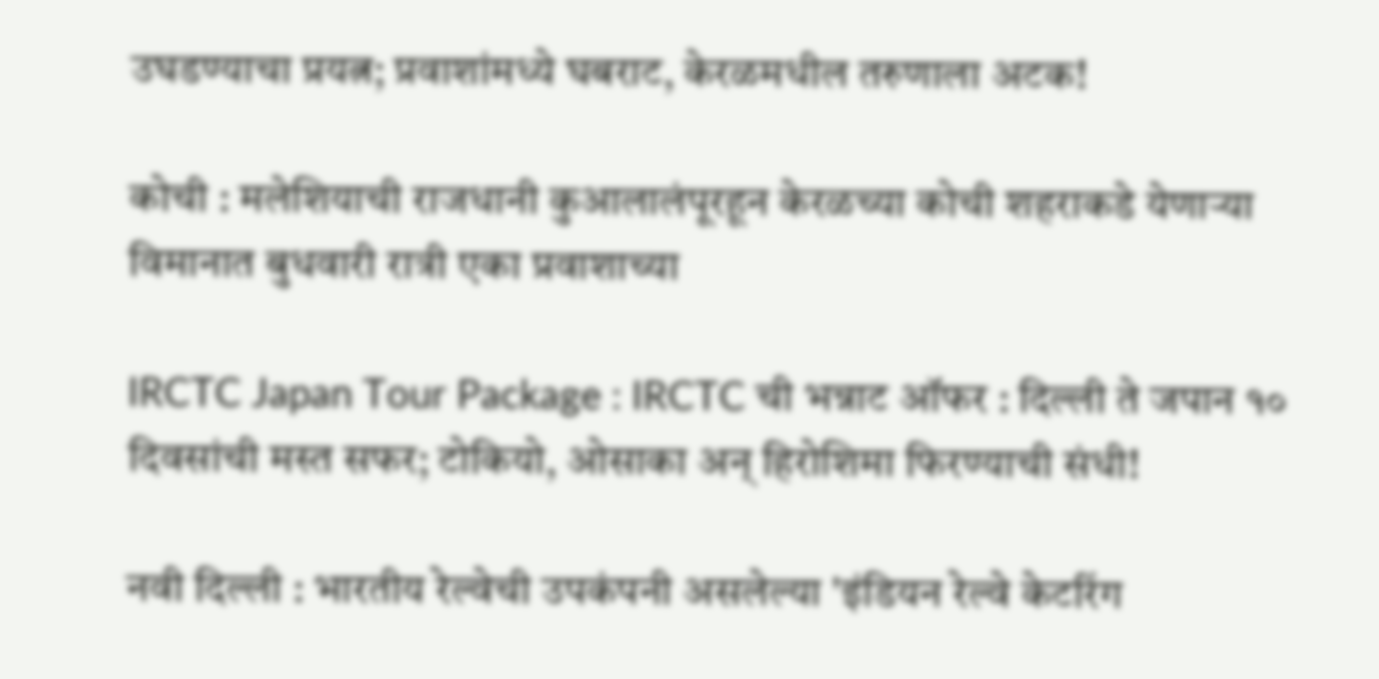उघडण्याचा प्रयत्न; प्रवाशांमध्ये घबराट, केरळमधील तरुणाला अटक!

कोची : मलेशियाची राजधानी कुआलालंपूरहून केरळच्या कोची शहराकडे येणाऱ्या विमानात बुधवारी रात्री एका प्रवाशाच्या

IRCTC Japan Tour Package : IRCTC ची भन्नाट ऑफर : दिल्ली ते जपान १० दिवसांची मस्त सफर; टोकियो, ओसाका अन् हिरोशिमा फिरण्याची संधी!

नवी दिल्ली : भारतीय रेल्वेची उपकंपनी असलेल्या 'इंडियन रेल्वे केटरिंग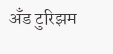अँड टुरिझम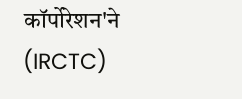कॉर्पोरेशन'ने (IRCTC)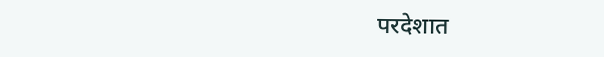परदेशात